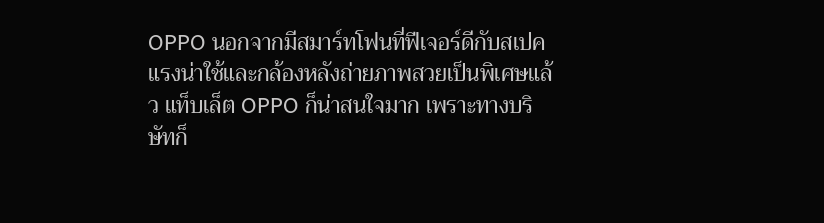OPPO นอกจากมีสมาร์ทโฟนที่ฟีเจอร์ดีกับสเปคแรงน่าใช้และกล้องหลังถ่ายภาพสวยเป็นพิเศษแล้ว แท็บเล็ต OPPO ก็น่าสนใจมาก เพราะทางบริษัทก็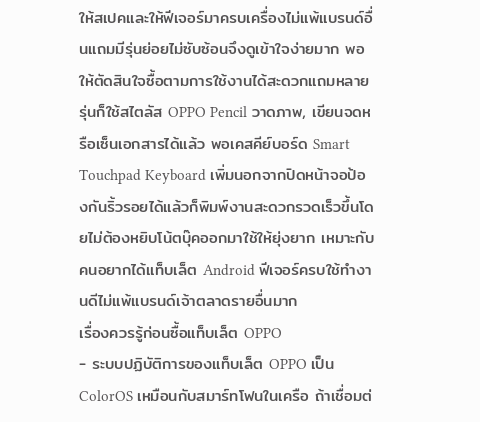ให้สเปคและให้ฟีเจอร์มาครบเครื่องไม่แพ้แบรนด์อื่นแถมมีรุ่นย่อยไม่ซับซ้อนจึงดูเข้าใจง่ายมาก พอให้ตัดสินใจซื้อตามการใช้งานได้สะดวกแถมหลายรุ่นก็ใช้สไตลัส OPPO Pencil วาดภาพ, เขียนจดหรือเซ็นเอกสารได้แล้ว พอเคสคีย์บอร์ด Smart Touchpad Keyboard เพิ่มนอกจากปิดหน้าจอป้องกันริ้วรอยได้แล้วก็พิมพ์งานสะดวกรวดเร็วขึ้นโดยไม่ต้องหยิบโน้ตบุ๊คออกมาใช้ให้ยุ่งยาก เหมาะกับคนอยากได้แท็บเล็ต Android ฟีเจอร์ครบใช้ทำงานดีไม่แพ้แบรนด์เจ้าตลาดรายอื่นมาก
เรื่องควรรู้ก่อนซื้อแท็บเล็ต OPPO
- ระบบปฏิบัติการของแท็บเล็ต OPPO เป็น ColorOS เหมือนกับสมาร์ทโฟนในเครือ ถ้าเชื่อมต่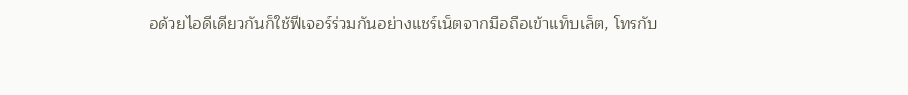อด้วยไอดีเดียวกันก็ใช้ฟีเจอร์ร่วมกันอย่างแชร์เน็ตจากมือถือเข้าแท็บเล็ต, โทรกับ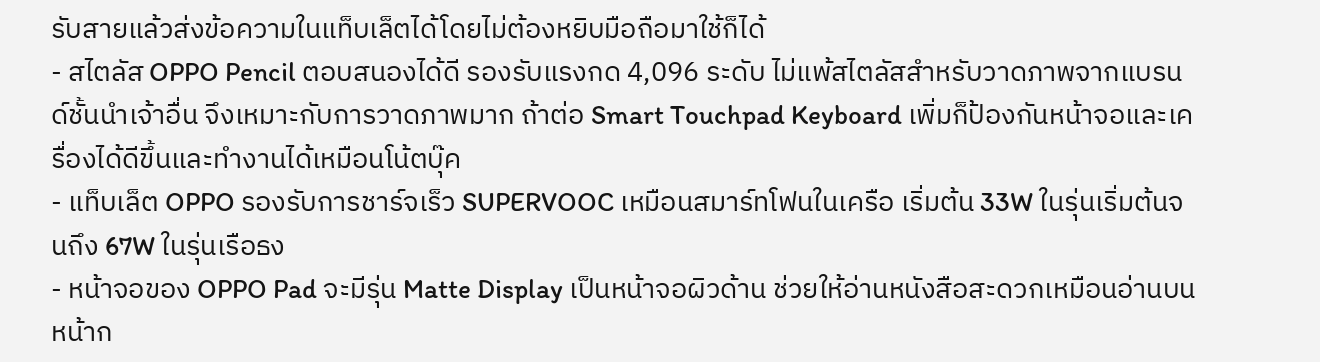รับสายแล้วส่งข้อความในแท็บเล็ตได้โดยไม่ต้องหยิบมือถือมาใช้ก็ได้
- สไตลัส OPPO Pencil ตอบสนองได้ดี รองรับแรงกด 4,096 ระดับ ไม่แพ้สไตลัสสำหรับวาดภาพจากแบรนด์ชั้นนำเจ้าอื่น จึงเหมาะกับการวาดภาพมาก ถ้าต่อ Smart Touchpad Keyboard เพิ่มก็ป้องกันหน้าจอและเครื่องได้ดีขึ้นและทำงานได้เหมือนโน้ตบุ๊ค
- แท็บเล็ต OPPO รองรับการชาร์จเร็ว SUPERVOOC เหมือนสมาร์ทโฟนในเครือ เริ่มต้น 33W ในรุ่นเริ่มต้นจนถึง 67W ในรุ่นเรือธง
- หน้าจอของ OPPO Pad จะมีรุ่น Matte Display เป็นหน้าจอผิวด้าน ช่วยให้อ่านหนังสือสะดวกเหมือนอ่านบนหน้าก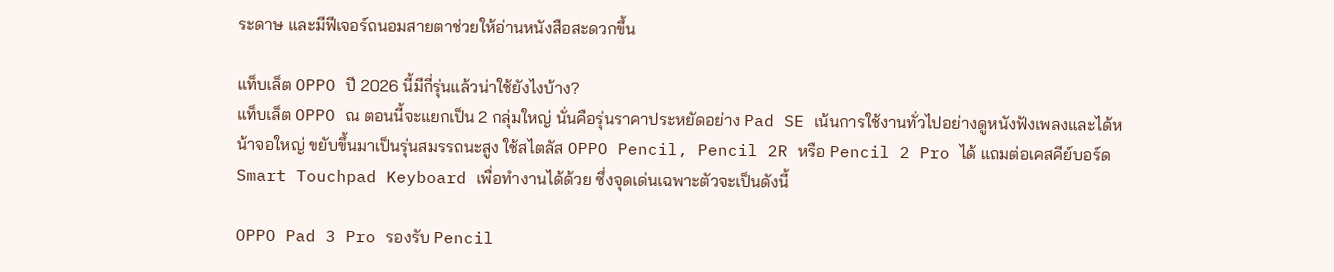ระดาษ และมีฟีเจอร์ถนอมสายตาช่วยให้อ่านหนังสือสะดวกขึ้น

แท็บเล็ต OPPO ปี 2026 นี้มีกี่รุ่นแล้วน่าใช้ยังไงบ้าง?
แท็บเล็ต OPPO ณ ตอนนี้จะแยกเป็น 2 กลุ่มใหญ่ นั่นคือรุ่นราคาประหยัดอย่าง Pad SE เน้นการใช้งานทั่วไปอย่างดูหนังฟังเพลงและได้หน้าจอใหญ่ ขยับขึ้นมาเป็นรุ่นสมรรถนะสูง ใช้สไตลัส OPPO Pencil, Pencil 2R หรือ Pencil 2 Pro ได้ แถมต่อเคสคีย์บอร์ด Smart Touchpad Keyboard เพื่อทำงานได้ด้วย ซึ่งจุดเด่นเฉพาะตัวจะเป็นดังนี้

OPPO Pad 3 Pro รองรับ Pencil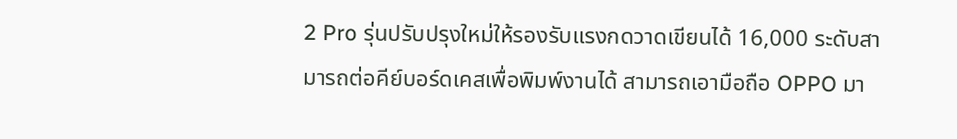2 Pro รุ่นปรับปรุงใหม่ให้รองรับแรงกดวาดเขียนได้ 16,000 ระดับสามารถต่อคีย์บอร์ดเคสเพื่อพิมพ์งานได้ สามารถเอามือถือ OPPO มา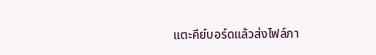แตะคีย์บอร์ดแล้วส่งไฟล์ภา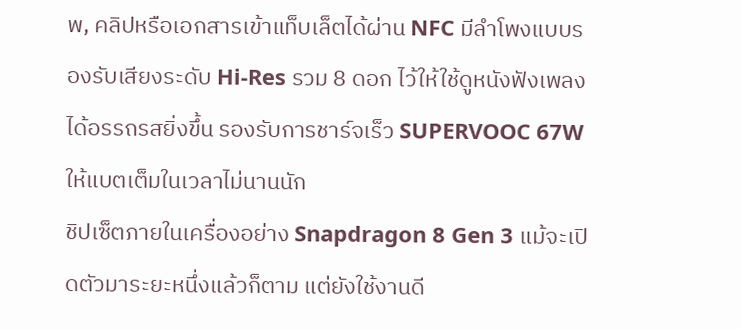พ, คลิปหรือเอกสารเข้าแท็บเล็ตได้ผ่าน NFC มีลำโพงแบบรองรับเสียงระดับ Hi-Res รวม 8 ดอก ไว้ให้ใช้ดูหนังฟังเพลงได้อรรถรสยิ่งขึ้น รองรับการชาร์จเร็ว SUPERVOOC 67W ให้แบตเต็มในเวลาไม่นานนัก
ชิปเซ็ตภายในเครื่องอย่าง Snapdragon 8 Gen 3 แม้จะเปิดตัวมาระยะหนึ่งแล้วก็ตาม แต่ยังใช้งานดี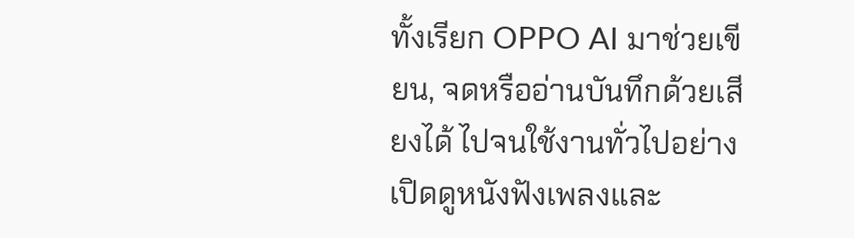ทั้งเรียก OPPO AI มาช่วยเขียน, จดหรืออ่านบันทึกด้วยเสียงได้ ไปจนใช้งานทั่วไปอย่างเปิดดูหนังฟังเพลงและ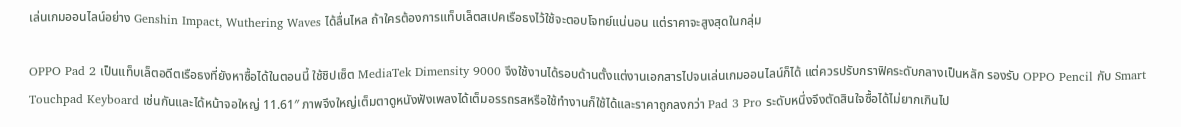เล่นเกมออนไลน์อย่าง Genshin Impact, Wuthering Waves ได้ลื่นไหล ถ้าใครต้องการแท็บเล็ตสเปคเรือธงไว้ใช้จะตอบโจทย์แน่นอน แต่ราคาจะสูงสุดในกลุ่ม

OPPO Pad 2 เป็นแท็บเล็ตอดีตเรือธงที่ยังหาซื้อได้ในตอนนี้ ใช้ชิปเซ็ต MediaTek Dimensity 9000 จึงใช้งานได้รอบด้านตั้งแต่งานเอกสารไปจนเล่นเกมออนไลน์ก็ได้ แต่ควรปรับกราฟิคระดับกลางเป็นหลัก รองรับ OPPO Pencil กับ Smart Touchpad Keyboard เช่นกันและได้หน้าจอใหญ่ 11.61″ ภาพจึงใหญ่เต็มตาดูหนังฟังเพลงได้เต็มอรรถรสหรือใช้ทำงานก็ใช้ได้และราคาถูกลงกว่า Pad 3 Pro ระดับหนึ่งจึงตัดสินใจซื้อได้ไม่ยากเกินไป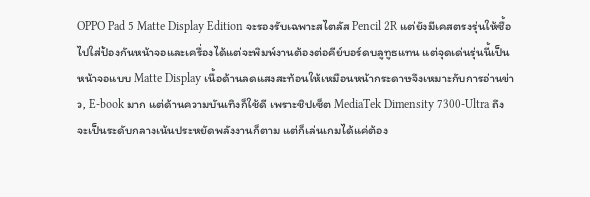OPPO Pad 5 Matte Display Edition จะรองรับเฉพาะสไตลัส Pencil 2R แต่ยังมีเคสตรงรุ่นให้ซื้อไปใส่ป้องกันหน้าจอและเครื่องได้แต่จะพิมพ์งานต้องต่อคีย์บอร์ดบลูทูธแทน แต่จุดเด่นรุ่นนี้เป็นหน้าจอแบบ Matte Display เนื้อด้านลดแสงสะท้อนให้เหมือนหน้ากระดาษจึงเหมาะกับการอ่านข่าว, E-book มาก แต่ด้านความบันเทิงก็ใช้ดี เพราะชิปเซ็ต MediaTek Dimensity 7300-Ultra ถึงจะเป็นระดับกลางเน้นประหยัดพลังงานก็ตาม แต่ก็เล่นเกมได้แค่ต้อง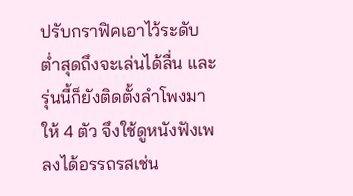ปรับกราฟิคเอาไว้ระดับต่ำสุดถึงจะเล่นได้ลื่น และรุ่นนี้ก็ยังติดตั้งลำโพงมาให้ 4 ตัว จึงใช้ดูหนังฟังเพลงได้อรรถรสเช่น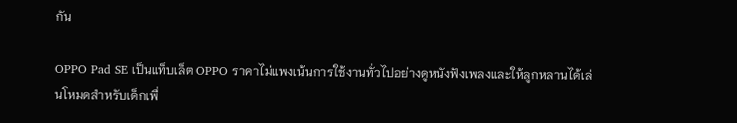กัน

OPPO Pad SE เป็นแท็บเล็ต OPPO ราคาไม่แพงเน้นการใช้งานทั่วไปอย่างดูหนังฟังเพลงและให้ลูกหลานได้เล่นโหมดสำหรับเด็กเพื่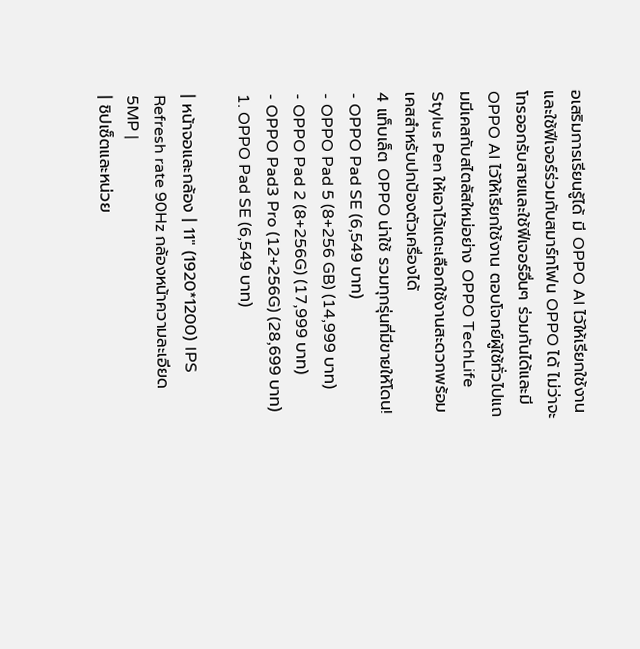อเสริมการเรียนรู้ได้ มี OPPO AI ไว้ให้เรียกใช้งานและใช้ฟีเจอร์ร่วมกับสมาร์ทโฟน OPPO ได้ ไม่ว่าจะโทรออกรับสายและใช้ฟีเจอร์อื่นๆ ร่วมกันได้และมี OPPO AI ไว้ให้เรียกใช้งาน ตอบโจทย์ผู้ใช้ทั่วไปแถมมีเคสกับสไตลัสใหม่อย่าง OPPO TechLife Stylus Pen ให้เอาไว้แตะเลือกใช้งานสะดวกพร้อมเคสสำหรับปกป้องตัวเครื่องได้
4 แท็บเล็ต OPPO น่าใช้ รวมทุกรุ่นที่มีขายให้โดน!
- OPPO Pad SE (6,549 บาท)
- OPPO Pad 5 (8+256 GB) (14,999 บาท)
- OPPO Pad 2 (8+256G) (17,999 บาท)
- OPPO Pad3 Pro (12+256G) (28,699 บาท)
1. OPPO Pad SE (6,549 บาท)

| หน้าจอและกล้อง | 11″ (1920*1200) IPS Refresh rate 90Hz กล้องหน้าความละเอียด 5MP |
| ชิปเซ็ตและหน่วย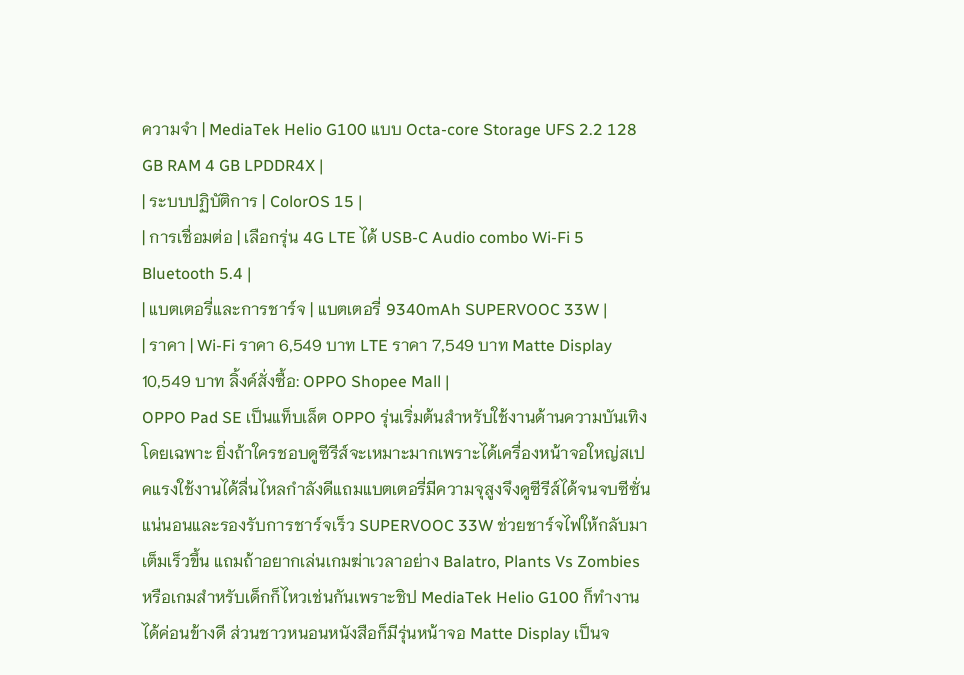ความจำ | MediaTek Helio G100 แบบ Octa-core Storage UFS 2.2 128 GB RAM 4 GB LPDDR4X |
| ระบบปฏิบัติการ | ColorOS 15 |
| การเชื่อมต่อ | เลือกรุ่น 4G LTE ได้ USB-C Audio combo Wi-Fi 5 Bluetooth 5.4 |
| แบตเตอรี่และการชาร์จ | แบตเตอรี่ 9340mAh SUPERVOOC 33W |
| ราคา | Wi-Fi ราคา 6,549 บาท LTE ราคา 7,549 บาท Matte Display 10,549 บาท ลิ้งค์สั่งซื้อ: OPPO Shopee Mall |
OPPO Pad SE เป็นแท็บเล็ต OPPO รุ่นเริ่มต้นสำหรับใช้งานด้านความบันเทิงโดยเฉพาะ ยิ่งถ้าใครชอบดูซีรีส์จะเหมาะมากเพราะได้เครื่องหน้าจอใหญ่สเปคแรงใช้งานได้ลื่นไหลกำลังดีแถมแบตเตอรี่มีความจุสูงจึงดูซีรีส์ได้จนจบซีซั่นแน่นอนและรองรับการชาร์จเร็ว SUPERVOOC 33W ช่วยชาร์จไฟให้กลับมาเต็มเร็วขึ้น แถมถ้าอยากเล่นเกมฆ่าเวลาอย่าง Balatro, Plants Vs Zombies หรือเกมสำหรับเด็กก็ไหวเช่นกันเพราะชิป MediaTek Helio G100 ก็ทำงานได้ค่อนข้างดี ส่วนชาวหนอนหนังสือก็มีรุ่นหน้าจอ Matte Display เป็นจ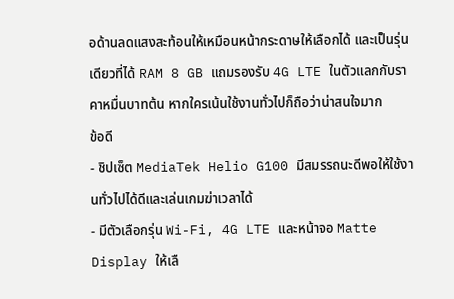อด้านลดแสงสะท้อนให้เหมือนหน้ากระดาษให้เลือกได้ และเป็นรุ่นเดียวที่ได้ RAM 8 GB แถมรองรับ 4G LTE ในตัวแลกกับราคาหมื่นบาทต้น หากใครเน้นใช้งานทั่วไปก็ถือว่าน่าสนใจมาก
ข้อดี
- ชิปเซ็ต MediaTek Helio G100 มีสมรรถนะดีพอให้ใช้งานทั่วไปได้ดีและเล่นเกมฆ่าเวลาได้
- มีตัวเลือกรุ่น Wi-Fi, 4G LTE และหน้าจอ Matte Display ให้เลื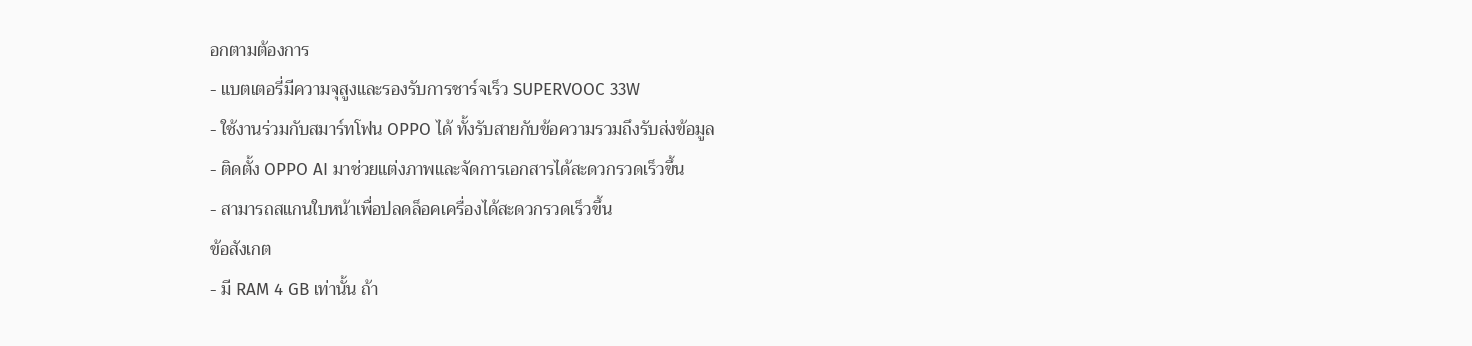อกตามต้องการ
- แบตเตอรี่มีความจุสูงและรองรับการชาร์จเร็ว SUPERVOOC 33W
- ใช้งานร่วมกับสมาร์ทโฟน OPPO ได้ ทั้งรับสายกับข้อความรวมถึงรับส่งข้อมูล
- ติดตั้ง OPPO AI มาช่วยแต่งภาพและจัดการเอกสารได้สะดวกรวดเร็วขึ้น
- สามารถสแกนใบหน้าเพื่อปลดล็อคเครื่องได้สะดวกรวดเร็วขึ้น
ข้อสังเกต
- มี RAM 4 GB เท่านั้น ถ้า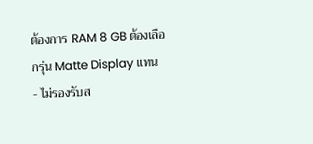ต้องการ RAM 8 GB ต้องเลือกรุ่น Matte Display แทน
- ไม่รองรับส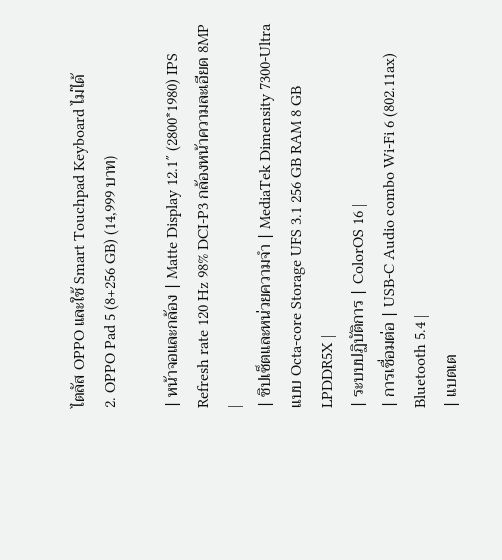ไตลัส OPPO และใช้ Smart Touchpad Keyboard ไม่ได้
2. OPPO Pad 5 (8+256 GB) (14,999 บาท)

| หน้าจอและกล้อง | Matte Display 12.1″ (2800*1980) IPS Refresh rate 120 Hz 98% DCI-P3 กล้องหน้าความละเอียด 8MP |
| ชิปเซ็ตและหน่วยความจำ | MediaTek Dimensity 7300-Ultra แบบ Octa-core Storage UFS 3.1 256 GB RAM 8 GB LPDDR5X |
| ระบบปฏิบัติการ | ColorOS 16 |
| การเชื่อมต่อ | USB-C Audio combo Wi-Fi 6 (802.11ax) Bluetooth 5.4 |
| แบตเต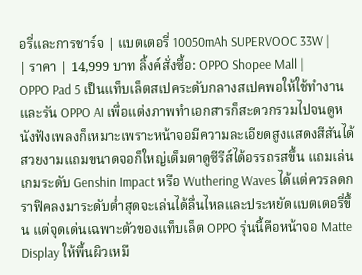อรี่และการชาร์จ | แบตเตอรี่ 10050mAh SUPERVOOC 33W |
| ราคา | 14,999 บาท ลิ้งค์สั่งซื้อ: OPPO Shopee Mall |
OPPO Pad 5 เป็นแท็บเล็ตสเปคระดับกลางสเปคพอให้ใช้ทำงานและรัน OPPO AI เพื่อแต่งภาพทำเอกสารก็สะดวกรวมไปจนดูหนังฟังเพลงก็เหมาะเพราะหน้าจอมีความละเอียดสูงแสดงสีสันได้สวยงามแถมขนาดจอก็ใหญ่เต็มตาดูซีรีส์ได้อรรถรสขึ้น แถมเล่นเกมระดับ Genshin Impact หรือ Wuthering Waves ได้แต่ควรลดกราฟิคลงมาระดับต่ำสุดจะเล่นได้ลื่นไหลและประหยัดแบตเตอรี่ขึ้น แต่จุดเด่นเฉพาะตัวของแท็บเล็ต OPPO รุ่นนี้คือหน้าจอ Matte Display ให้พื้นผิวเหมื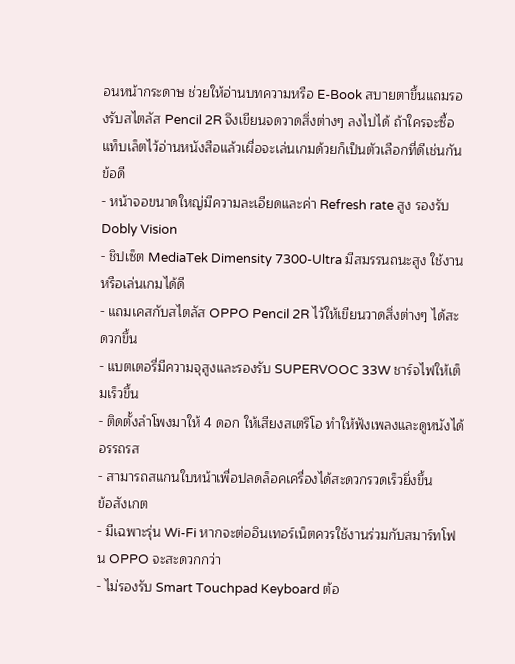อนหน้ากระดาษ ช่วยให้อ่านบทความหรือ E-Book สบายตาขึ้นแถมรองรับสไตลัส Pencil 2R จึงเขียนจดวาดสิ่งต่างๆ ลงไปได้ ถ้าใครจะซื้อแท็บเล็ตไว้อ่านหนังสือแล้วเผื่อจะเล่นเกมด้วยก็เป็นตัวเลือกที่ดีเช่นกัน
ข้อดี
- หน้าจอขนาดใหญ่มีความละเอียดและค่า Refresh rate สูง รองรับ Dobly Vision
- ชิปเซ็ต MediaTek Dimensity 7300-Ultra มีสมรรนถนะสูง ใช้งานหรือเล่นเกมได้ดี
- แถมเคสกับสไตลัส OPPO Pencil 2R ไว้ให้เขียนวาดสิ่งต่างๆ ได้สะดวกขึ้น
- แบตเตอรี่มีความจุสูงและรองรับ SUPERVOOC 33W ชาร์จไฟให้เต็มเร็วขึ้น
- ติดตั้งลำโพงมาให้ 4 ดอก ให้เสียงสเตริโอ ทำให้ฟังเพลงและดูหนังได้อรรถรส
- สามารถสแกนใบหน้าเพื่อปลดล็อคเครื่องได้สะดวกรวดเร็วยิ่งขึ้น
ข้อสังเกต
- มีเฉพาะรุ่น Wi-Fi หากจะต่ออินเทอร์เน็ตควรใช้งานร่วมกับสมาร์ทโฟน OPPO จะสะดวกกว่า
- ไม่รองรับ Smart Touchpad Keyboard ต้อ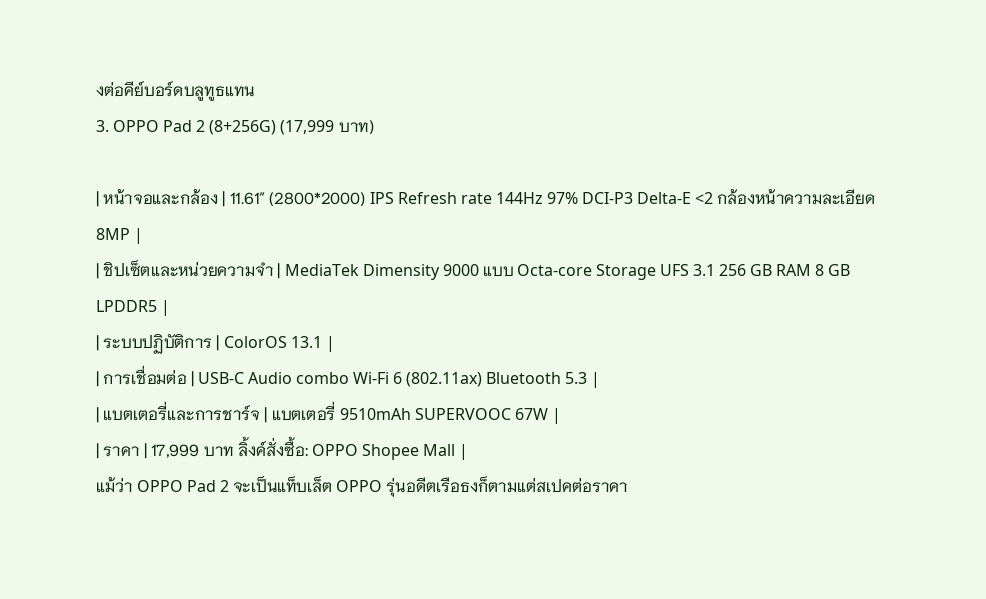งต่อคีย์บอร์ดบลูทูธแทน
3. OPPO Pad 2 (8+256G) (17,999 บาท)

| หน้าจอและกล้อง | 11.61″ (2800*2000) IPS Refresh rate 144Hz 97% DCI-P3 Delta-E <2 กล้องหน้าความละเอียด 8MP |
| ชิปเซ็ตและหน่วยความจำ | MediaTek Dimensity 9000 แบบ Octa-core Storage UFS 3.1 256 GB RAM 8 GB LPDDR5 |
| ระบบปฏิบัติการ | ColorOS 13.1 |
| การเชื่อมต่อ | USB-C Audio combo Wi-Fi 6 (802.11ax) Bluetooth 5.3 |
| แบตเตอรี่และการชาร์จ | แบตเตอรี่ 9510mAh SUPERVOOC 67W |
| ราคา | 17,999 บาท ลิ้งค์สั่งซื้อ: OPPO Shopee Mall |
แม้ว่า OPPO Pad 2 จะเป็นแท็บเล็ต OPPO รุ่นอดีตเรือธงก็ตามแต่สเปคต่อราคา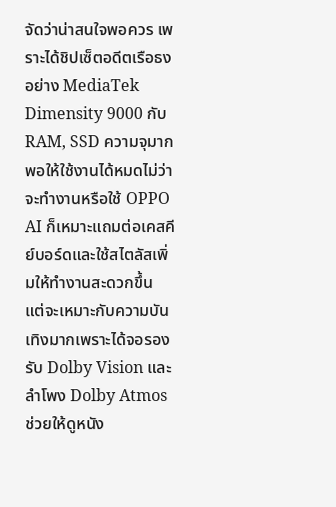จัดว่าน่าสนใจพอควร เพราะได้ชิปเซ็ตอดีตเรือธงอย่าง MediaTek Dimensity 9000 กับ RAM, SSD ความจุมากพอให้ใช้งานได้หมดไม่ว่าจะทำงานหรือใช้ OPPO AI ก็เหมาะแถมต่อเคสคีย์บอร์ดและใช้สไตลัสเพิ่มให้ทำงานสะดวกขึ้น แต่จะเหมาะกับความบันเทิงมากเพราะได้จอรองรับ Dolby Vision และลำโพง Dolby Atmos ช่วยให้ดูหนัง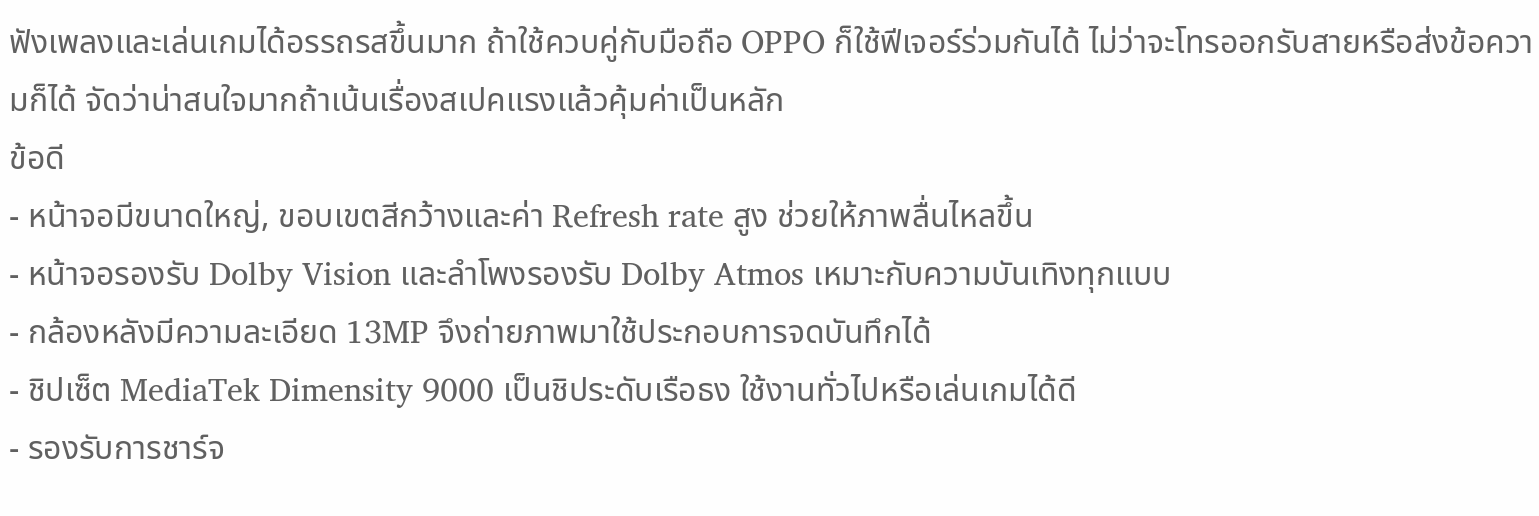ฟังเพลงและเล่นเกมได้อรรถรสขึ้นมาก ถ้าใช้ควบคู่กับมือถือ OPPO ก็ใช้ฟีเจอร์ร่วมกันได้ ไม่ว่าจะโทรออกรับสายหรือส่งข้อความก็ได้ จัดว่าน่าสนใจมากถ้าเน้นเรื่องสเปคแรงแล้วคุ้มค่าเป็นหลัก
ข้อดี
- หน้าจอมีขนาดใหญ่, ขอบเขตสีกว้างและค่า Refresh rate สูง ช่วยให้ภาพลื่นไหลขึ้น
- หน้าจอรองรับ Dolby Vision และลำโพงรองรับ Dolby Atmos เหมาะกับความบันเทิงทุกแบบ
- กล้องหลังมีความละเอียด 13MP จึงถ่ายภาพมาใช้ประกอบการจดบันทึกได้
- ชิปเซ็ต MediaTek Dimensity 9000 เป็นชิประดับเรือธง ใช้งานทั่วไปหรือเล่นเกมได้ดี
- รองรับการชาร์จ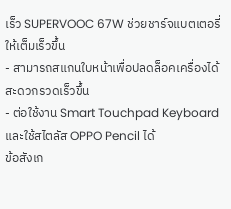เร็ว SUPERVOOC 67W ช่วยชาร์จแบตเตอรี่ให้เต็มเร็วขึ้น
- สามารถสแกนใบหน้าเพื่อปลดล็อคเครื่องได้สะดวกรวดเร็วขึ้น
- ต่อใช้งาน Smart Touchpad Keyboard และใช้สไตลัส OPPO Pencil ได้
ข้อสังเก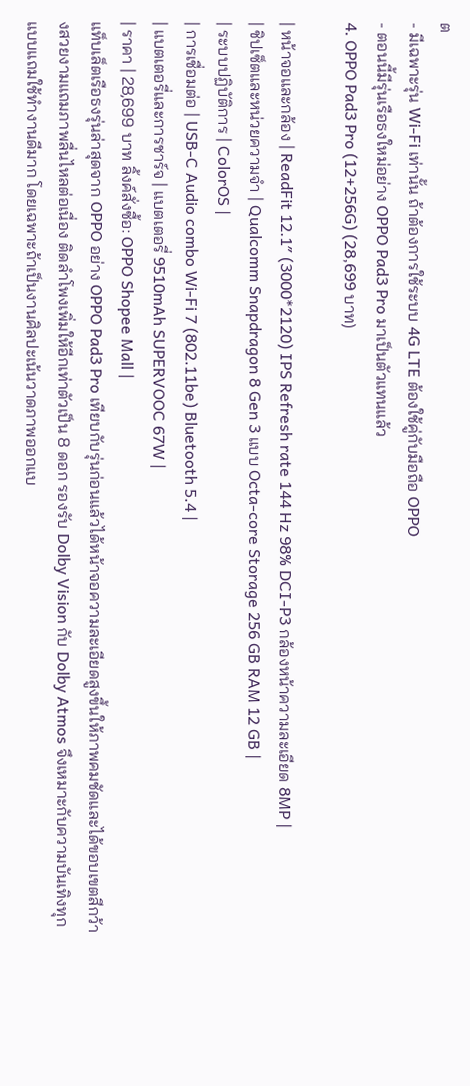ต
- มีเฉพาะรุ่น Wi-Fi เท่านั้น ถ้าต้องการใช้ระบบ 4G LTE ต้องใช้คู่กับมือถือ OPPO
- ตอนนี้มีรุ่นเรือธงใหม่อย่าง OPPO Pad3 Pro มาเป็นตัวแทนแล้ว
4. OPPO Pad3 Pro (12+256G) (28,699 บาท)

| หน้าจอและกล้อง | ReadFit 12.1″ (3000*2120) IPS Refresh rate 144 Hz 98% DCI-P3 กล้องหน้าความละเอียด 8MP |
| ชิปเซ็ตและหน่วยความจำ | Qualcomm Snapdragon 8 Gen 3 แบบ Octa-core Storage 256 GB RAM 12 GB |
| ระบบปฏิบัติการ | ColorOS |
| การเชื่อมต่อ | USB-C Audio combo Wi-Fi 7 (802.11be) Bluetooth 5.4 |
| แบตเตอรี่และการชาร์จ | แบตเตอรี่ 9510mAh SUPERVOOC 67W |
| ราคา | 28,699 บาท ลิ้งค์สั่งซื้อ: OPPO Shopee Mall |
แท็บเล็ตเรือธงรุ่นล่าสุดจาก OPPO อย่าง OPPO Pad3 Pro เทียบกับรุ่นก่อนแล้วได้หน้าจอความละเอียดสูงขึ้นให้ภาพคมชัดและได้ขอบเขตสีกว้างสวยงามแถมภาพลื่นไหลต่อเนื่อง ติดลำโพงเพิ่มให้อีกเท่าตัวเป็น 8 ดอก รองรับ Dolby Vision กับ Dolby Atmos จึงเหมาะกับความบันเทิงทุกแบบแถมใช้ทำงานดีมาก โดยเฉพาะถ้าเป็นงานศิลปะเน้นวาดภาพออกแบ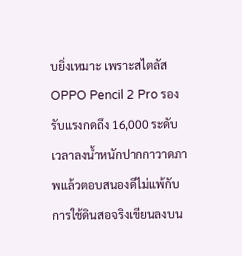บยิ่งเหมาะ เพราะสไตลัส OPPO Pencil 2 Pro รองรับแรงกดถึง 16,000 ระดับ เวลาลงน้ำหนักปากกาวาดภาพแล้วตอบสนองดีไม่แพ้กับการใช้ดินสอจริงเขียนลงบน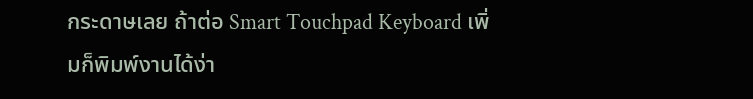กระดาษเลย ถ้าต่อ Smart Touchpad Keyboard เพิ่มก็พิมพ์งานได้ง่า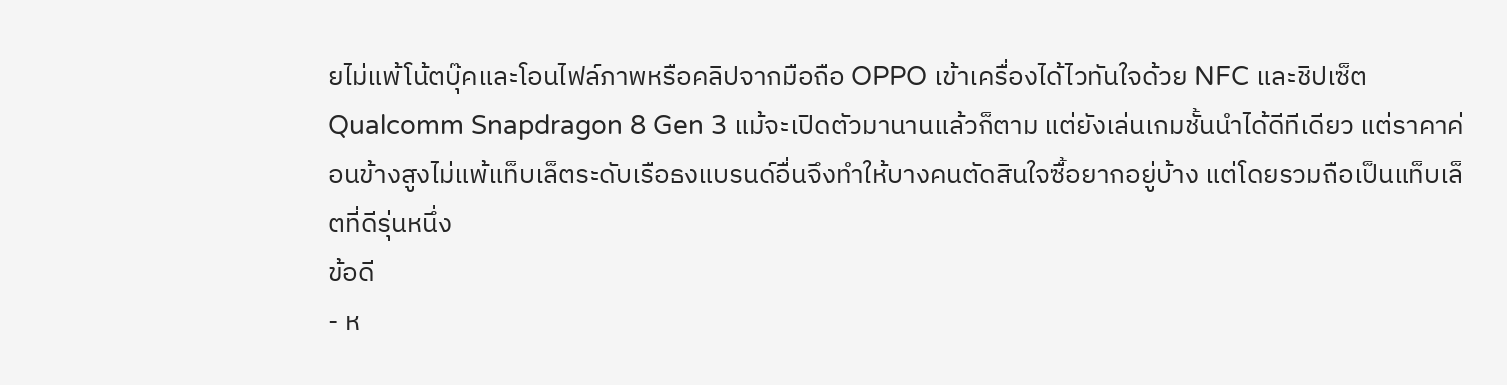ยไม่แพ้โน้ตบุ๊คและโอนไฟล์ภาพหรือคลิปจากมือถือ OPPO เข้าเครื่องได้ไวทันใจด้วย NFC และชิปเซ็ต Qualcomm Snapdragon 8 Gen 3 แม้จะเปิดตัวมานานแล้วก็ตาม แต่ยังเล่นเกมชั้นนำได้ดีทีเดียว แต่ราคาค่อนข้างสูงไม่แพ้แท็บเล็ตระดับเรือธงแบรนด์อื่นจึงทำให้บางคนตัดสินใจซื้อยากอยู่บ้าง แต่โดยรวมถือเป็นแท็บเล็ตที่ดีรุ่นหนึ่ง
ข้อดี
- ห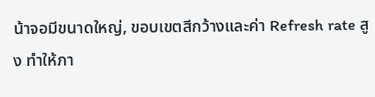น้าจอมีขนาดใหญ่, ขอบเขตสีกว้างและค่า Refresh rate สูง ทำให้ภา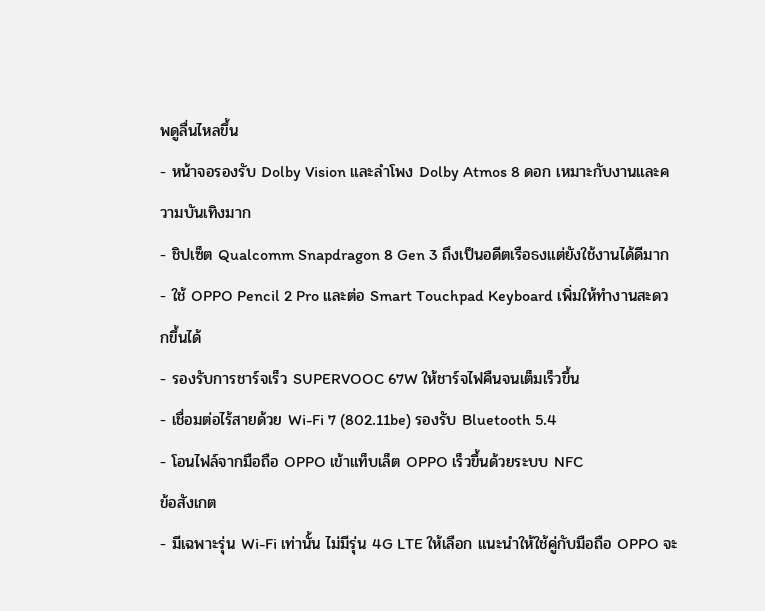พดูลื่นไหลขึ้น
- หน้าจอรองรับ Dolby Vision และลำโพง Dolby Atmos 8 ดอก เหมาะกับงานและความบันเทิงมาก
- ชิปเซ็ต Qualcomm Snapdragon 8 Gen 3 ถึงเป็นอดีตเรือธงแต่ยังใช้งานได้ดีมาก
- ใช้ OPPO Pencil 2 Pro และต่อ Smart Touchpad Keyboard เพิ่มให้ทำงานสะดวกขึ้นได้
- รองรับการชาร์จเร็ว SUPERVOOC 67W ให้ชาร์จไฟคืนจนเต็มเร็วขึ้น
- เชื่อมต่อไร้สายด้วย Wi-Fi 7 (802.11be) รองรับ Bluetooth 5.4
- โอนไฟล์จากมือถือ OPPO เข้าแท็บเล็ต OPPO เร็วขึ้นด้วยระบบ NFC
ข้อสังเกต
- มีเฉพาะรุ่น Wi-Fi เท่านั้น ไม่มีรุ่น 4G LTE ให้เลือก แนะนำให้ใช้คู่กับมือถือ OPPO จะ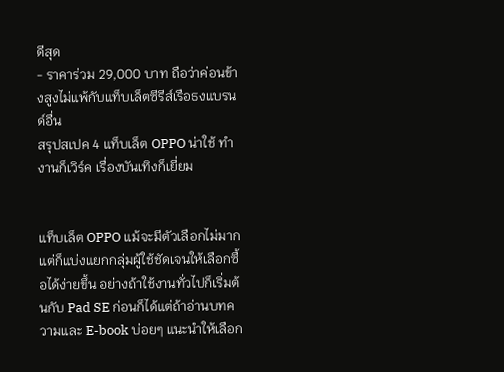ดีสุด
- ราคาร่วม 29,000 บาท ถือว่าค่อนข้างสูงไม่แพ้กับแท็บเล็ตซีรีส์เรือธงแบรนด์อื่น
สรุปสเปค 4 แท็บเล็ต OPPO น่าใช้ ทำงานก็เวิร์ค เรื่องบันเทิงก็เยี่ยม


แท็บเล็ต OPPO แม้จะมีตัวเลือกไม่มากแต่ก็แบ่งแยกกลุ่มผู้ใช้ชัดเจนให้เลือกซื้อได้ง่ายขึ้น อย่างถ้าใช้งานทั่วไปก็เริ่มต้นกับ Pad SE ก่อนก็ได้แต่ถ้าอ่านบทความและ E-book บ่อยๆ แนะนำให้เลือก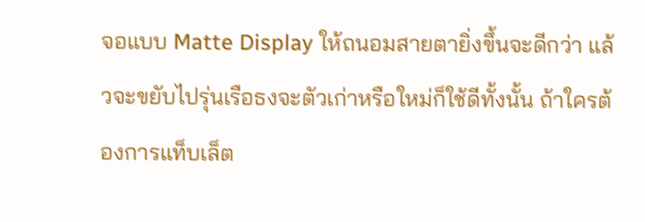จอแบบ Matte Display ให้ถนอมสายตายิ่งขึ้นจะดีกว่า แล้วจะขยับไปรุ่นเรือธงจะตัวเก่าหรือใหม่ก็ใช้ดีทั้งนั้น ถ้าใครต้องการแท็บเล็ต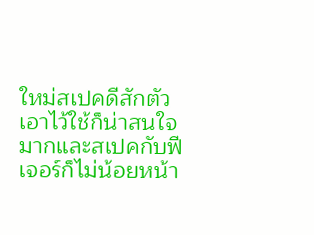ใหม่สเปคดีสักตัวเอาไว้ใช้ก็น่าสนใจมากและสเปคกับฟีเจอร์ก็ไม่น้อยหน้า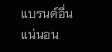แบรนด์อื่นแน่นอน